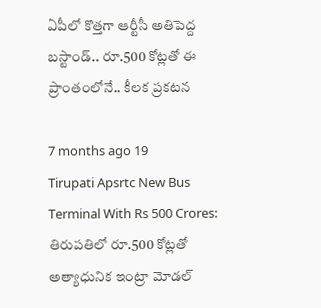ఏపీలో కొత్తగా ఆర్టీసీ అతిపెద్ద బస్టాండ్.. రూ.500 కోట్లతో ఈ ప్రాంతంలోనే.. కీలక ప్రకటన

7 months ago 19
Tirupati Apsrtc New Bus Terminal With Rs 500 Crores: తిరుపతిలో రూ.500 కోట్లతో అత్యాధునిక ఇంట్రా మోడల్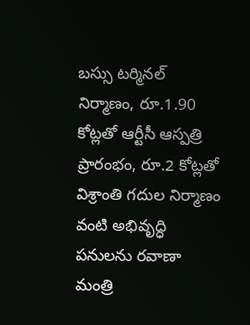బస్సు టర్మినల్ నిర్మాణం, రూ.1.90 కోట్లతో ఆర్టీసీ ఆస్పత్రి ప్రారంభం, రూ.2 కోట్లతో విశ్రాంతి గదుల నిర్మాణం వంటి అభివృద్ధి పనులను రవాణా మంత్రి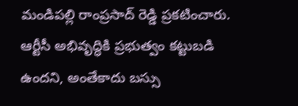మండిపల్లి రాంప్రసాద్ రెడ్డి ప్రకటించారు. ఆర్టీసీ అభివృద్ధికి ప్రభుత్వం కట్టుబడి ఉందని, అంతేకాదు బస్సు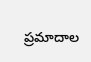ప్రమాదాల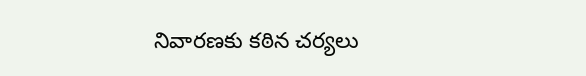నివారణకు కఠిన చర్యలు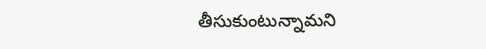తీసుకుంటున్నామని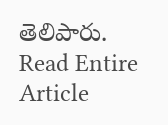తెలిపారు.
Read Entire Article